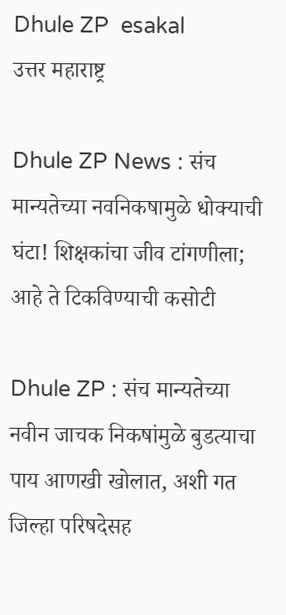Dhule ZP  esakal
उत्तर महाराष्ट्र

Dhule ZP News : संच मान्यतेच्या नवनिकषामुळे धोक्याची घंटा! शिक्षकांचा जीव टांगणीला; आहे ते टिकविण्याची कसोटी

Dhule ZP : संच मान्यतेच्या नवीन जाचक निकषांमुळे बुडत्याचा पाय आणखी खोलात, अशी गत जिल्हा परिषदेसह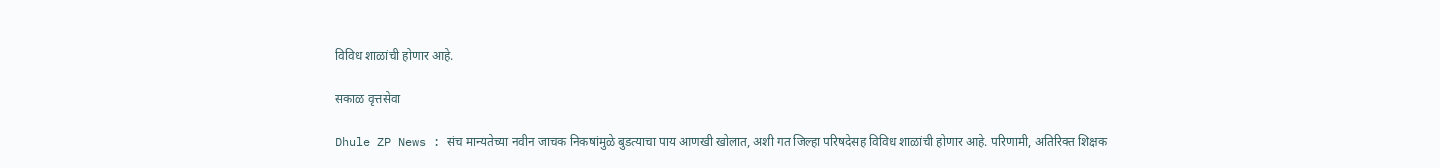विविध शाळांची होणार आहे.

सकाळ वृत्तसेवा

Dhule ZP News : संच मान्यतेच्या नवीन जाचक निकषांमुळे बुडत्याचा पाय आणखी खोलात, अशी गत जिल्हा परिषदेसह विविध शाळांची होणार आहे. परिणामी, अतिरिक्त शिक्षक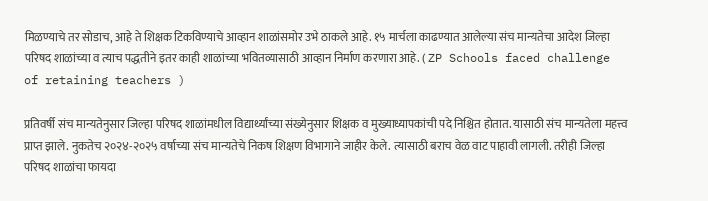मिळण्याचे तर सोडाच, आहे ते शिक्षक टिकविण्याचे आव्हान शाळांसमोर उभे ठाकले आहे. १५ मार्चला काढण्यात आलेल्या संच मान्यतेचा आदेश जिल्हा परिषद शाळांच्या व त्याच पद्धतीने इतर काही शाळांच्या भवितव्यासाठी आव्हान निर्माण करणारा आहे. ( ZP Schools faced challenge of retaining teachers )

प्रतिवर्षी संच मान्यतेनुसार जिल्हा परिषद शाळांमधील विद्यार्थ्यांच्या संख्येनुसार शिक्षक व मुख्याध्यापकांची पदे निश्चित होतात. यासाठी संच मान्यतेला महत्त्व प्राप्त झाले. नुकतेच २०२४-२०२५ वर्षाच्या संच मान्यतेचे निकष शिक्षण विभागाने जाहीर केले. त्यासाठी बराच वेळ वाट पाहावी लागली. तरीही जिल्हा परिषद शाळांचा फायदा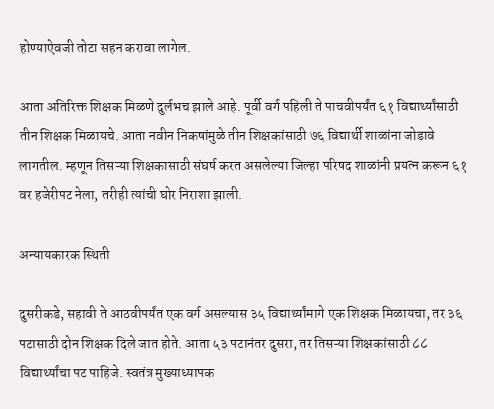होण्याऐवजी तोटा सहन करावा लागेल.

आता अतिरिक्त शिक्षक मिळणे दुर्लभच झाले आहे. पूर्वी वर्ग पहिली ते पाचवीपर्यंत ६१ विद्यार्थ्यांसाठी तीन शिक्षक मिळायचे. आता नवीन निकषांमुळे तीन शिक्षकांसाठी ७६ विद्यार्थी शाळांना जोडावे लागतील. म्हणून तिसऱ्या शिक्षकासाठी संघर्ष करत असलेल्या जिल्हा परिषद शाळांनी प्रयत्न करून ६१ वर हजेरीपट नेला, तरीही त्यांची घोर निराशा झाली.

अन्यायकारक स्थिती

दुसरीकडे, सहावी ते आठवीपर्यंत एक वर्ग असल्यास ३५ विद्यार्थ्यांमागे एक शिक्षक मिळायचा, तर ३६ पटासाठी दोन शिक्षक दिले जात होते. आता ५३ पटानंतर दुसरा, तर तिसऱ्या शिक्षकांसाठी ८८ विद्यार्थ्यांचा पट पाहिजे. स्वतंत्र मुख्याध्यापक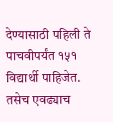देण्यासाठी पहिली ते पाचवीपर्यंत १५१ विद्यार्थी पाहिजेत. तसेच एवढ्याच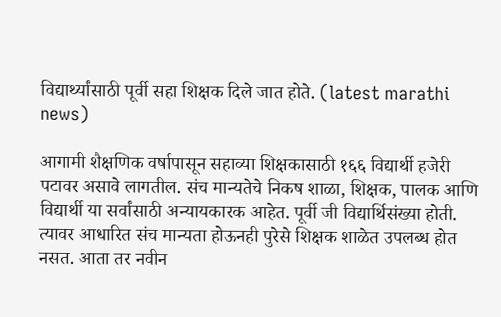विद्यार्थ्यांसाठी पूर्वी सहा शिक्षक दिले जात होते. (latest marathi news)

आगामी शैक्षणिक वर्षापासून सहाव्या शिक्षकासाठी १६६ विद्यार्थी हजेरी पटावर असावे लागतील. संच मान्यतेचे निकष शाळा, शिक्षक, पालक आणि विद्यार्थी या सर्वांसाठी अन्यायकारक आहेत. पूर्वी जी विद्यार्थिसंख्या होती. त्यावर आधारित संच मान्यता होऊनही पुरेसे शिक्षक शाळेत उपलब्ध होत नसत. आता तर नवीन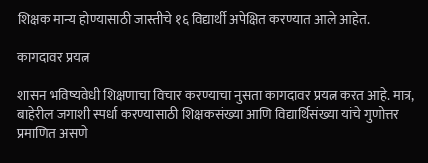शिक्षक मान्य होण्यासाठी जास्तीचे १६ विद्यार्थी अपेक्षित करण्यात आले आहेत.

कागदावर प्रयत्न

शासन भविष्यवेधी शिक्षणाचा विचार करण्याचा नुसता कागदावर प्रयत्न करत आहे. मात्र, बाहेरील जगाशी स्पर्धा करण्यासाठी शिक्षकसंख्या आणि विद्यार्थिसंख्या यांचे गुणोत्तर प्रमाणित असणे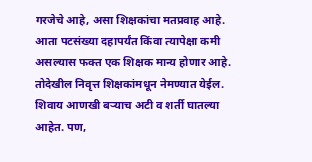गरजेचे आहे, असा शिक्षकांचा मतप्रवाह आहे. आता पटसंख्या दहापर्यंत किंवा त्यापेक्षा कमी असल्यास फक्त एक शिक्षक मान्य होणार आहे. तोदेखील निवृत्त शिक्षकांमधून नेमण्यात येईल. शिवाय आणखी बऱ्याच अटी व शर्ती घातल्या आहेत. पण,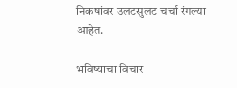निकषांवर उलटसुलट चर्चा रंगल्या आहेत.

भविष्याचा विचार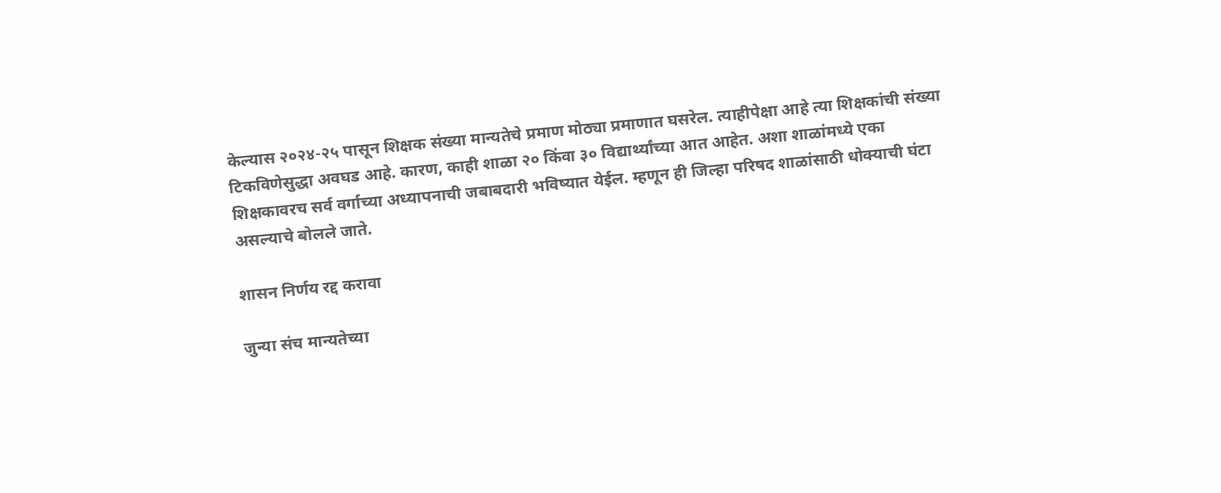केल्यास २०२४-२५ पासून शिक्षक संख्या मान्यतेचे प्रमाण मोठ्या प्रमाणात घसरेल. त्याहीपेक्षा आहे त्या शिक्षकांची संख्या टिकविणेसुद्धा अवघड आहे. कारण, काही शाळा २० किंवा ३० विद्यार्थ्यांच्या आत आहेत. अशा शाळांमध्ये एका शिक्षकावरच सर्व वर्गाच्या अध्यापनाची जबाबदारी भविष्यात येईल. म्हणून ही जिल्हा परिषद शाळांसाठी धोक्याची घंटा असल्याचे बोलले जाते.

शासन निर्णय रद्द करावा

जुन्या संच मान्यतेच्या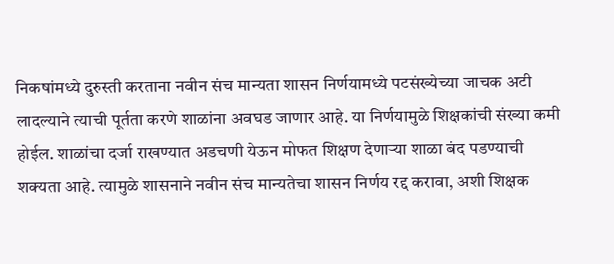निकषांमध्ये दुरुस्ती करताना नवीन संच मान्यता शासन निर्णयामध्ये पटसंख्येच्या जाचक अटी लादल्याने त्याची पूर्तता करणे शाळांना अवघड जाणार आहे. या निर्णयामुळे शिक्षकांची संख्या कमी होईल. शाळांचा दर्जा राखण्यात अडचणी येऊन मोफत शिक्षण देणाऱ्या शाळा बंद पडण्याची शक्यता आहे. त्यामुळे शासनाने नवीन संच मान्यतेचा शासन निर्णय रद्द करावा, अशी शिक्षक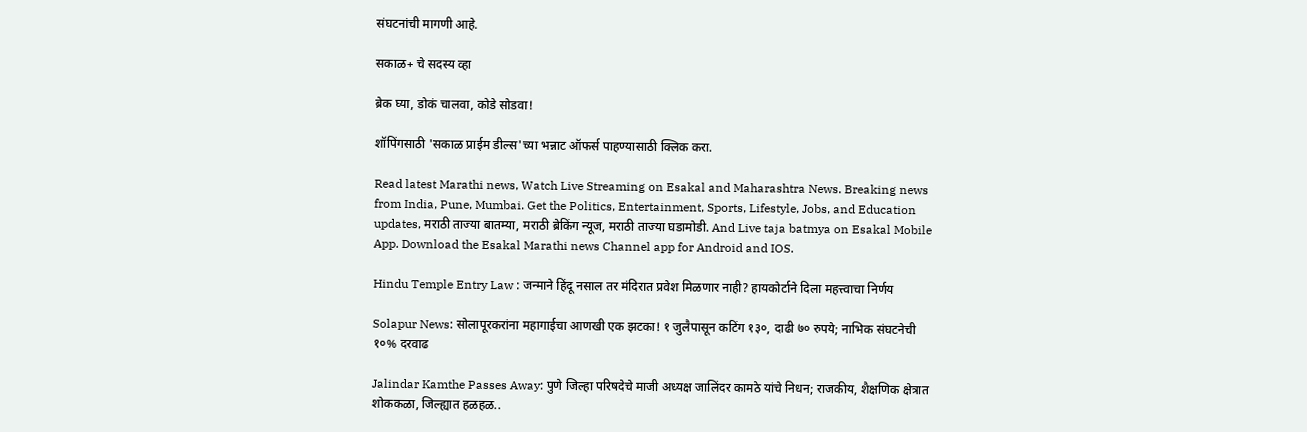संघटनांची मागणी आहे.

सकाळ+ चे सदस्य व्हा

ब्रेक घ्या, डोकं चालवा, कोडे सोडवा!

शॉपिंगसाठी 'सकाळ प्राईम डील्स'च्या भन्नाट ऑफर्स पाहण्यासाठी क्लिक करा.

Read latest Marathi news, Watch Live Streaming on Esakal and Maharashtra News. Breaking news from India, Pune, Mumbai. Get the Politics, Entertainment, Sports, Lifestyle, Jobs, and Education updates, मराठी ताज्या बातम्या, मराठी ब्रेकिंग न्यूज, मराठी ताज्या घडामोडी. And Live taja batmya on Esakal Mobile App. Download the Esakal Marathi news Channel app for Android and IOS.

Hindu Temple Entry Law : जन्माने हिंदू नसाल तर मंदिरात प्रवेश मिळणार नाही? हायकोर्टाने दिला महत्त्वाचा निर्णय

Solapur News: सोलापूरकरांना महागाईचा आणखी एक झटका! १ जुलैपासून कटिंग १३०, दाढी ७० रुपये; नाभिक संघटनेची १०% दरवाढ

Jalindar Kamthe Passes Away: पुणे जिल्हा परिषदेचे माजी अध्यक्ष जालिंदर कामठे यांचे निधन; राजकीय, शैक्षणिक क्षेत्रात शोककळा, जिल्ह्यात हळहळ..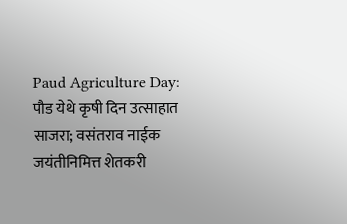Paud Agriculture Day: पौड येथे कृषी दिन उत्साहात साजरा; वसंतराव नाईक जयंतीनिमित्त शेतकरी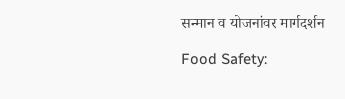सन्मान व योजनांवर मार्गदर्शन

Food Safety: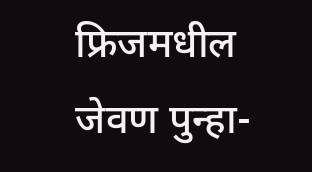फ्रिजमधील जेवण पुन्हा-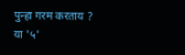पुन्हा गरम करताय ? या '५'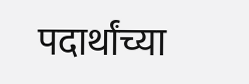पदार्थांच्या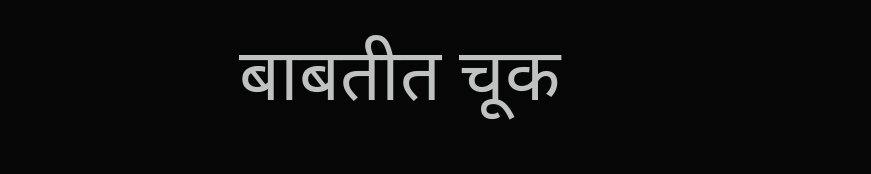बाबतीत चूक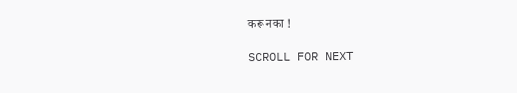करू नका !

SCROLL FOR NEXT